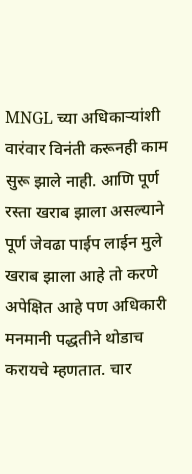MNGL च्या अधिकाऱ्यांशी वारंवार विनंती करूनही काम सुरू झाले नाही. आणि पूर्ण रस्ता खराब झाला असल्याने पूर्ण जेवढा पाईप लाईन मुले खराब झाला आहे तो करणे अपेक्षित आहे पण अधिकारी मनमानी पद्धतीने थोडाच करायचे म्हणतात. चार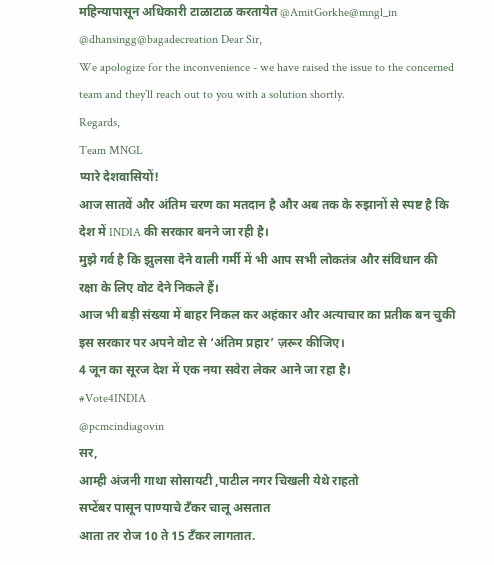महिन्यापासून अधिकारी टाळाटाळ करतायेत @AmitGorkhe@mngl_in
@dhansingg@bagadecreation Dear Sir,
We apologize for the inconvenience - we have raised the issue to the concerned team and they’ll reach out to you with a solution shortly.
Regards,
Team MNGL
प्यारे देशवासियों!
आज सातवें और अंतिम चरण का मतदान है और अब तक के रुझानों से स्पष्ट है कि देश में INDIA की सरकार बनने जा रही है।
मुझे गर्व है कि झुलसा देने वाली गर्मी में भी आप सभी लोकतंत्र और संविधान की रक्षा के लिए वोट देने निकले हैं।
आज भी बड़ी संख्या में बाहर निकल कर अहंकार और अत्याचार का प्रतीक बन चुकी इस सरकार पर अपने वोट से ‘अंतिम प्रहार’ ज़रूर कीजिए।
4 जून का सूरज देश में एक नया सवेरा लेकर आने जा रहा है।
#Vote4INDIA
@pcmcindiagovin
सर,
आम्ही अंजनी गाथा सोसायटी ,पाटील नगर चिखली येथे राहतो
सप्टेंबर पासून पाण्याचे टँकर चालू असतात
आता तर रोज 10 ते 15 टँकर लागतात.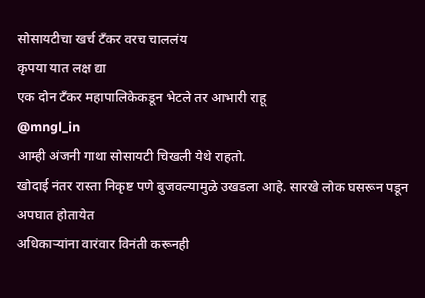सोसायटीचा खर्च टँकर वरच चाललंय
कृपया यात लक्ष द्या
एक दोन टँकर महापालिकेकडून भेटले तर आभारी राहू
@mngl_in
आम्ही अंजनी गाथा सोसायटी चिखली येथे राहतो.
खोदाई नंतर रास्ता निकृष्ट पणे बुजवल्यामुळे उखडला आहे. सारखे लोक घसरून पडून अपघात होतायेत
अधिकाऱ्यांना वारंवार विनंती करूनही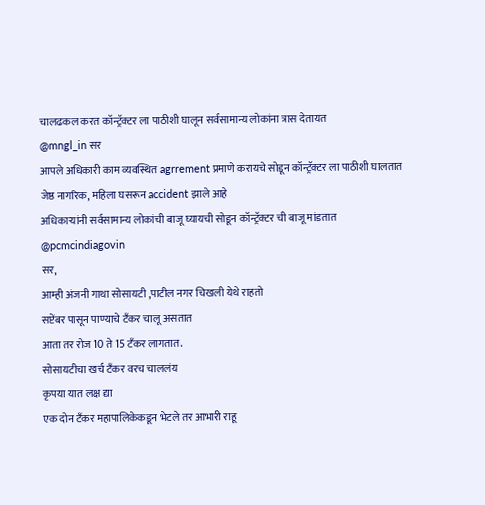चालढकल करत कॉन्ट्रॅक्टर ला पाठीशी घालून सर्वसामान्य लोकांना त्रास देतायत
@mngl_in सर
आपले अधिकारी काम व्यवस्थित agrrement प्रमाणे करायचे सोडून कॉन्ट्रॅक्टर ला पाठीशी घालतात
जेष्ठ नागरिक, महिला घसरून accident झाले आहे
अधिकाऱ्यांनी सर्वसामान्य लोकांची बाजू घ्यायची सोडून कॉन्ट्रॅक्टर ची बाजू मांडतात
@pcmcindiagovin
सर,
आम्ही अंजनी गाथा सोसायटी ,पाटील नगर चिखली येथे राहतो
सप्टेंबर पासून पाण्याचे टँकर चालू असतात
आता तर रोज 10 ते 15 टँकर लागतात.
सोसायटीचा खर्च टँकर वरच चाललंय
कृपया यात लक्ष द्या
एक दोन टँकर महापालिकेकडून भेटले तर आभारी राहू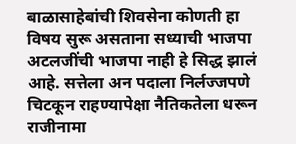बाळासाहेबांची शिवसेना कोणती हा विषय सुरू असताना सध्याची भाजपा अटलजींची भाजपा नाही हे सिद्ध झालं आहे. सत्तेला अन पदाला निर्लज्जपणे चिटकून राहण्यापेक्षा नैतिकतेला धरून राजीनामा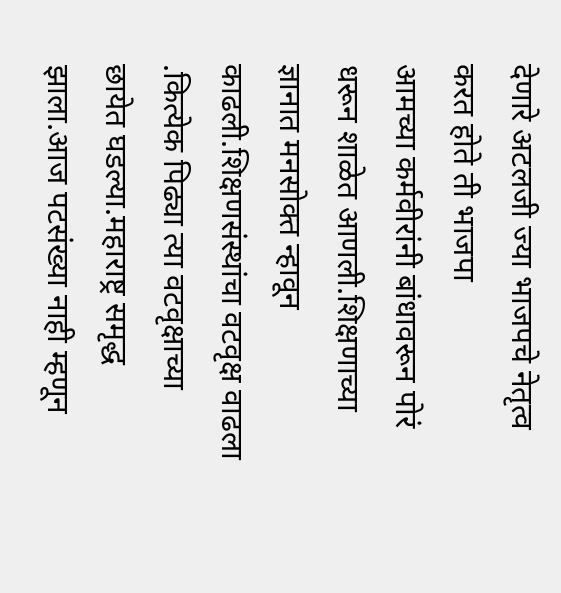देणारे अटलजी ज्या भाजपचे नेतृत्व करत होते ती भाजपा
आमच्या कर्मवीरांनी बांधावरून पोरं धरून शाळेत आणली.शिक्षणाच्या ज्ञानात मनसोक्त न्हावून काढली.शिक्षणसंस्थांचा वटवृक्ष वाढला .कित्येक पिढ्या त्या वटवृक्षाच्या छायेत घडल्या.महाराष्ट्र समृद्ध झाला.आज पटसंख्या नाही म्हणून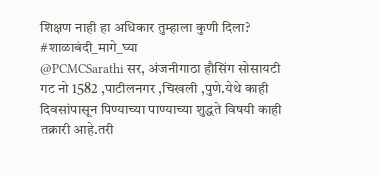शिक्षण नाही हा अधिकार तुम्हाला कुणी दिला?
#शाळाबंदी_मागे_घ्या
@PCMCSarathi सर, अंजनीगाठा हौसिंग सोसायटी गट नो 1582 ,पाटीलनगर ,चिखली ,पुणे.येथे काही दिवसांपासून पिण्याच्या पाण्याच्या शुद्धते विषयी काही तक्रारी आहे.तरी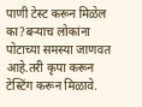पाणी टेस्ट करून मिळेल का?बऱ्याच लोकांना पोटाच्या समस्या जाणवत आहे.तरी कृपा करून टेस्टिंग करून मिळावे.